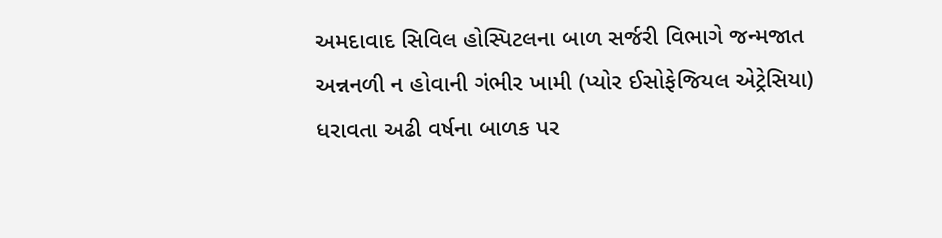અમદાવાદ સિવિલ હોસ્પિટલના બાળ સર્જરી વિભાગે જન્મજાત અન્નનળી ન હોવાની ગંભીર ખામી (પ્યોર ઈસોફેજિયલ એટ્રેસિયા) ધરાવતા અઢી વર્ષના બાળક પર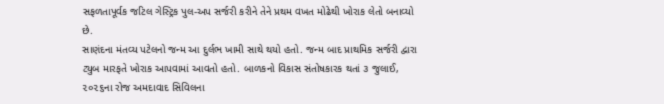સફળતાપૂર્વક જટિલ ગેસ્ટ્રિક પુલ-અપ સર્જરી કરીને તેને પ્રથમ વખત મોઢેથી ખોરાક લેતો બનાવ્યો છે.
સાણંદના મંતવ્ય પટેલનો જન્મ આ દુર્લભ ખામી સાથે થયો હતો. જન્મ બાદ પ્રાથમિક સર્જરી દ્વારા ટ્યુબ મારફતે ખોરાક આપવામાં આવતો હતો. બાળકનો વિકાસ સંતોષકારક થતાં ૩ જુલાઈ, ૨૦૨૬ના રોજ અમદાવાદ સિવિલના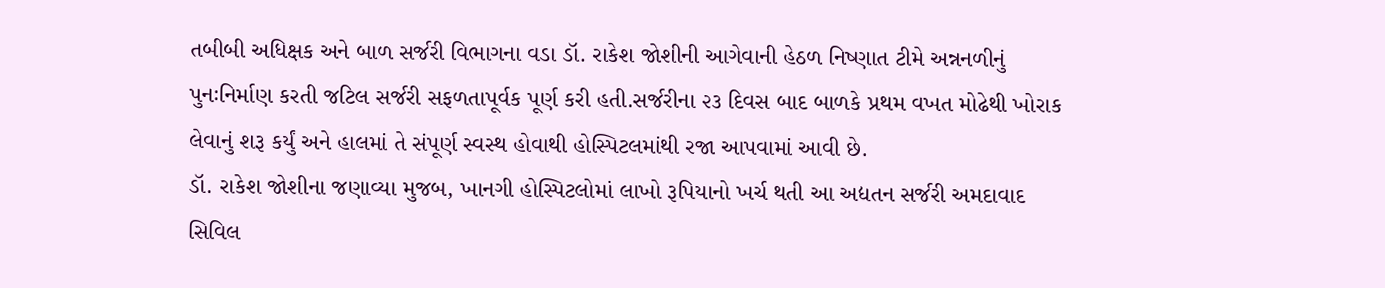તબીબી અધિક્ષક અને બાળ સર્જરી વિભાગના વડા ડૉ. રાકેશ જોશીની આગેવાની હેઠળ નિષ્ણાત ટીમે અન્નનળીનું પુનઃનિર્માણ કરતી જટિલ સર્જરી સફળતાપૂર્વક પૂર્ણ કરી હતી.સર્જરીના ૨૩ દિવસ બાદ બાળકે પ્રથમ વખત મોઢેથી ખોરાક લેવાનું શરૂ કર્યું અને હાલમાં તે સંપૂર્ણ સ્વસ્થ હોવાથી હોસ્પિટલમાંથી રજા આપવામાં આવી છે.
ડૉ. રાકેશ જોશીના જણાવ્યા મુજબ, ખાનગી હોસ્પિટલોમાં લાખો રૂપિયાનો ખર્ચ થતી આ અદ્યતન સર્જરી અમદાવાદ સિવિલ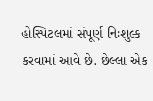હોસ્પિટલમાં સંપૂર્ણ નિઃશુલ્ક કરવામાં આવે છે. છેલ્લા એક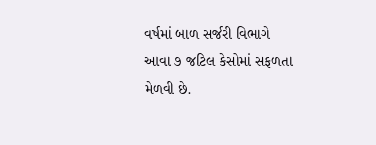વર્ષમાં બાળ સર્જરી વિભાગે આવા ૭ જટિલ કેસોમાં સફળતા મેળવી છે.